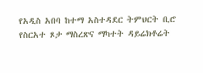የአዲስ አበባ ከተማ አስተዳደር ትምህርት ቢሮ የስርአተ ጾታ ማስረጽና ማካተት ዳይሬክቶሬት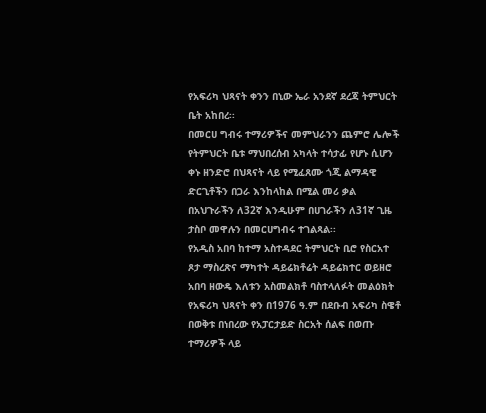የአፍሪካ ህጻናት ቀንን በኒው ኤራ አንደኛ ደረጃ ትምህርት ቤት አከበረ፡፡
በመርሀ ግብሩ ተማሪዎችና መምህራንን ጨምሮ ሌሎች የትምህርት ቤቱ ማህበረሰብ አካላት ተሳታፊ የሆኑ ሲሆን ቀኑ ዘንድሮ በህጻናት ላይ የሚፈጸሙ ጎጂ ልማዳዊ ድርጊቶችን በጋራ እንከላከል በሚል መሪ ቃል በአህጉራችን ለ32ኛ እንዲሁም በሀገራችን ለ31ኛ ጊዜ ታስቦ መዋሉን በመርሀግብሩ ተገልጻል፡፡
የአዲስ አበባ ከተማ አስተዳደር ትምህርት ቢሮ የስርአተ ጾታ ማስረጽና ማካተት ዳይሬክቶሬት ዳይሬክተር ወይዘሮ አበባ ዘውዴ እለቱን አስመልክቶ ባስተላለፉት መልዕክት የአፍሪካ ህጻናት ቀን በ1976 ዓ.ም በደቡብ አፍሪካ ስዌቶ በወቅቱ በነበረው የአፓርታይድ ስርአት ሰልፍ በወጡ ተማሪዎች ላይ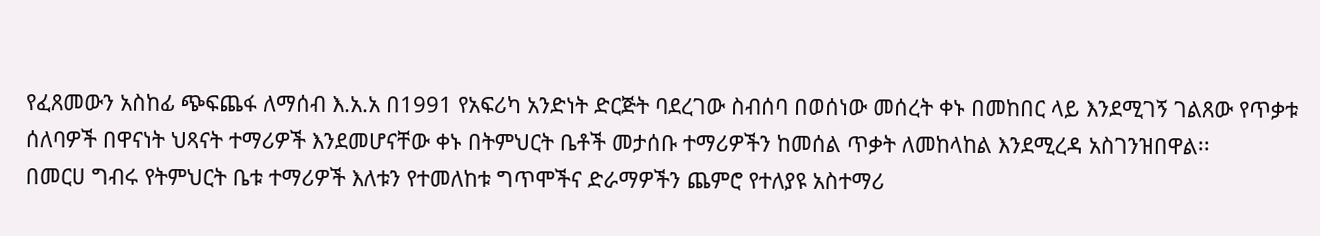የፈጸመውን አስከፊ ጭፍጨፋ ለማሰብ እ.አ.አ በ1991 የአፍሪካ አንድነት ድርጅት ባደረገው ስብሰባ በወሰነው መሰረት ቀኑ በመከበር ላይ እንደሚገኝ ገልጸው የጥቃቱ ሰለባዎች በዋናነት ህጻናት ተማሪዎች እንደመሆናቸው ቀኑ በትምህርት ቤቶች መታሰቡ ተማሪዎችን ከመሰል ጥቃት ለመከላከል እንደሚረዳ አስገንዝበዋል፡፡
በመርሀ ግብሩ የትምህርት ቤቱ ተማሪዎች እለቱን የተመለከቱ ግጥሞችና ድራማዎችን ጨምሮ የተለያዩ አስተማሪ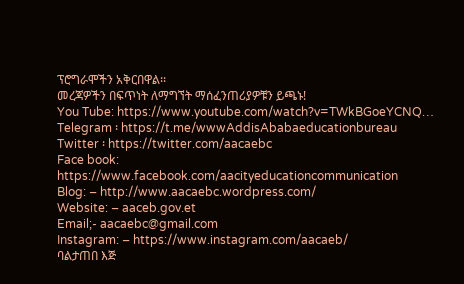ፕሮግራሞችን አቅርበዋል፡፡
መረጃዎችን በፍጥነት ለማግኘት ማሰፈንጠሪያዎቹን ይጫኑ!
You Tube: https://www.youtube.com/watch?v=TWkBGoeYCNQ…
Telegram ፡ https://t.me/wwwAddisAbabaeducationbureau
Twitter ፡ https://twitter.com/aacaebc
Face book: https://www.facebook.com/aacityeducationcommunication
Blog: – http://www.aacaebc.wordpress.com/
Website: – aaceb.gov.et
Email;- aacaebc@gmail.com
Instagram: – https://www.instagram.com/aacaeb/
ባልታጠበ እጅ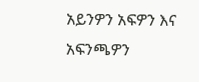አይንዎን አፍዎን እና አፍንጫዎን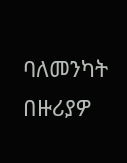ባለመንካት በዙሪያዎ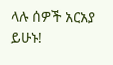ላሉ ሰዎች አርአያ ይሁኑ!